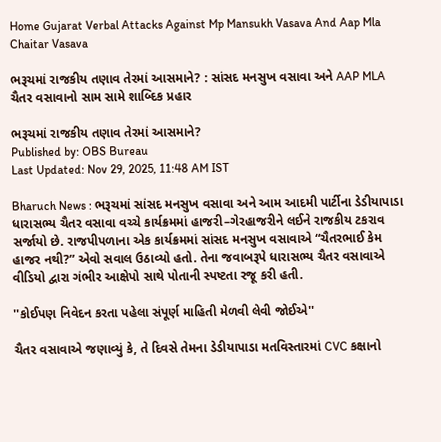Home Gujarat Verbal Attacks Against Mp Mansukh Vasava And Aap Mla Chaitar Vasava

ભરૂચમાં રાજકીય તણાવ તેરમાં આસમાને? : સાંસદ મનસુખ વસાવા અને AAP MLA ચૈતર વસાવાનો સામ સામે શાબ્દિક પ્રહાર

ભરૂચમાં રાજકીય તણાવ તેરમાં આસમાને?
Published by: OBS Bureau
Last Updated: Nov 29, 2025, 11:48 AM IST

Bharuch News : ભરૂચમાં સાંસદ મનસુખ વસાવા અને આમ આદમી પાર્ટીના ડેડીયાપાડા ધારાસભ્ય ચૈતર વસાવા વચ્ચે કાર્યક્રમમાં હાજરી–ગેરહાજરીને લઈને રાજકીય ટકરાવ સર્જાયો છે. રાજપીપળાના એક કાર્યક્રમમાં સાંસદ મનસુખ વસાવાએ “ચૈતરભાઈ કેમ હાજર નથી?” એવો સવાલ ઉઠાવ્યો હતો. તેના જવાબરૂપે ધારાસભ્ય ચૈતર વસાવાએ વીડિયો દ્વારા ગંભીર આક્ષેપો સાથે પોતાની સ્પષ્ટતા રજૂ કરી હતી.

''કોઈપણ નિવેદન કરતા પહેલા સંપૂર્ણ માહિતી મેળવી લેવી જોઈએ''

ચૈતર વસાવાએ જણાવ્યું કે, તે દિવસે તેમના ડેડીયાપાડા મતવિસ્તારમાં CVC કક્ષાનો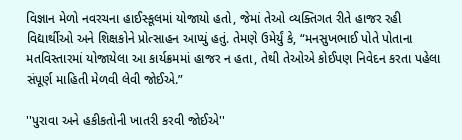વિજ્ઞાન મેળો નવરચના હાઈસ્કૂલમાં યોજાયો હતો, જેમાં તેઓ વ્યક્તિગત રીતે હાજર રહી વિદ્યાર્થીઓ અને શિક્ષકોને પ્રોત્સાહન આપ્યું હતું. તેમણે ઉમેર્યું કે, “મનસુખભાઈ પોતે પોતાના મતવિસ્તારમાં યોજાયેલા આ કાર્યક્રમમાં હાજર ન હતા, તેથી તેઓએ કોઈપણ નિવેદન કરતા પહેલા સંપૂર્ણ માહિતી મેળવી લેવી જોઈએ.”

''પુરાવા અને હકીકતોની ખાતરી કરવી જોઈએ''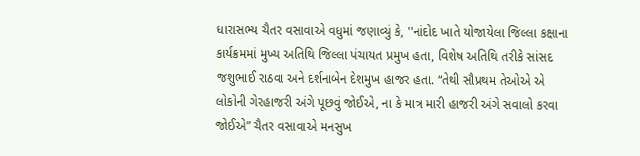ધારાસભ્ય ચૈતર વસાવાએ વધુમાં જણાવ્યું કે, ''નાંદોદ ખાતે યોજાયેલા જિલ્લા કક્ષાના કાર્યક્રમમાં મુખ્ય અતિથિ જિલ્લા પંચાયત પ્રમુખ હતા, વિશેષ અતિથિ તરીકે સાંસદ જશુભાઈ રાઠવા અને દર્શનાબેન દેશમુખ હાજર હતા. “તેથી સૌપ્રથમ તેઓએ એ લોકોની ગેરહાજરી અંગે પૂછવું જોઈએ, ના કે માત્ર મારી હાજરી અંગે સવાલો કરવા જોઈએ” ચૈતર વસાવાએ મનસુખ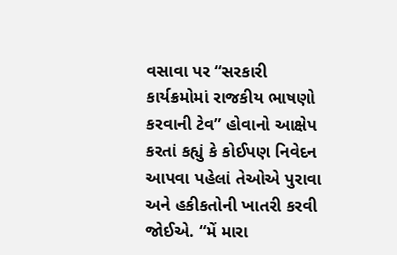વસાવા પર “સરકારી કાર્યક્રમોમાં રાજકીય ભાષણો કરવાની ટેવ” હોવાનો આક્ષેપ કરતાં કહ્યું કે કોઈપણ નિવેદન આપવા પહેલાં તેઓએ પુરાવા અને હકીકતોની ખાતરી કરવી જોઈએ. “મેં મારા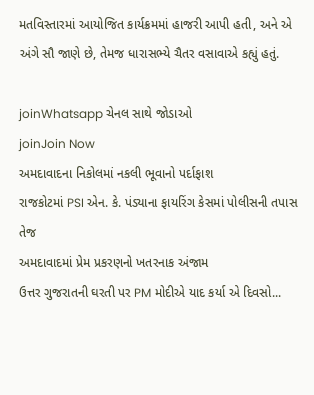મતવિસ્તારમાં આયોજિત કાર્યક્રમમાં હાજરી આપી હતી, અને એ અંગે સૌ જાણે છે, તેમજ ધારાસભ્યે ચૈતર વસાવાએ કહ્યું હતું.

joinWhatsapp ચેનલ સાથે જોડાઓ
joinJoin Now
અમદાવાદના નિકોલમાં નકલી ભૂવાનો પર્દાફાશ
રાજકોટમાં PSI એન. કે. પંડ્યાના ફાયરિંગ કેસમાં પોલીસની તપાસ તેજ
અમદાવાદમાં પ્રેમ પ્રકરણનો ખતરનાક અંજામ
ઉત્તર ગુજરાતની ઘરતી પર PM મોદીએ યાદ કર્યા એ દિવસો...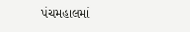પંચમહાલમાં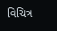વિચિત્ર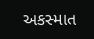અકસ્માત